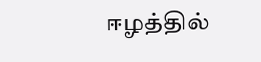ஈழத்தில்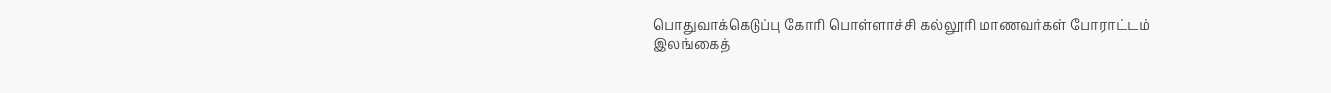பொதுவாக்கெடுப்பு கோரி பொள்ளாச்சி கல்லூரி மாணவர்கள் போராட்டம்
இலங்கைத்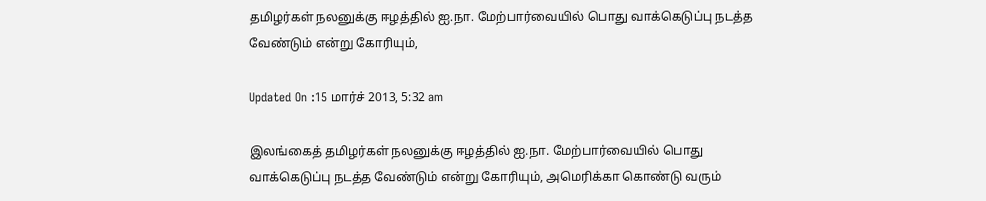தமிழர்கள் நலனுக்கு ஈழத்தில் ஐ.நா. மேற்பார்வையில் பொது வாக்கெடுப்பு நடத்த வேண்டும் என்று கோரியும்,

Updated On :15 மார்ச் 2013, 5:32 am

இலங்கைத் தமிழர்கள் நலனுக்கு ஈழத்தில் ஐ.நா. மேற்பார்வையில் பொது வாக்கெடுப்பு நடத்த வேண்டும் என்று கோரியும், அமெரிக்கா கொண்டு வரும்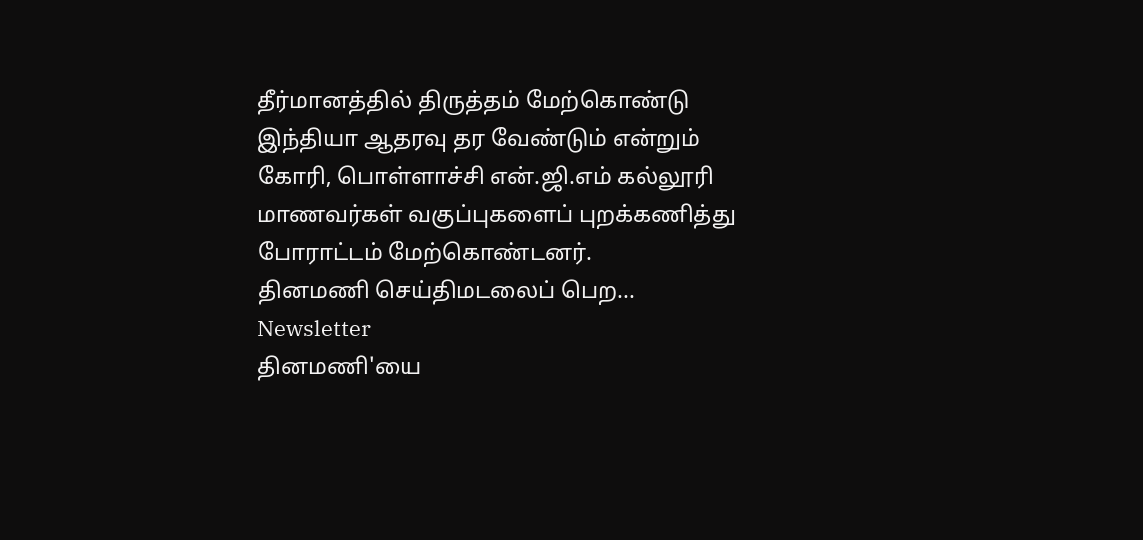தீர்மானத்தில் திருத்தம் மேற்கொண்டு இந்தியா ஆதரவு தர வேண்டும் என்றும் கோரி, பொள்ளாச்சி என்.ஜி.எம் கல்லூரி மாணவர்கள் வகுப்புகளைப் புறக்கணித்து போராட்டம் மேற்கொண்டனர்.
தினமணி செய்திமடலைப் பெற... Newsletter
தினமணி'யை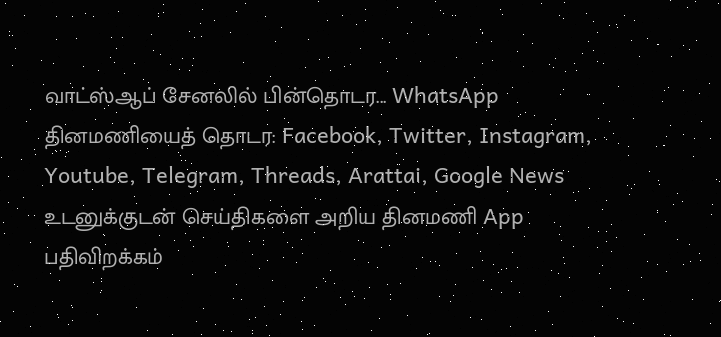வாட்ஸ்ஆப் சேனலில் பின்தொடர... WhatsApp
தினமணியைத் தொடர: Facebook, Twitter, Instagram, Youtube, Telegram, Threads, Arattai, Google News
உடனுக்குடன் செய்திகளை அறிய தினமணி App பதிவிறக்கம்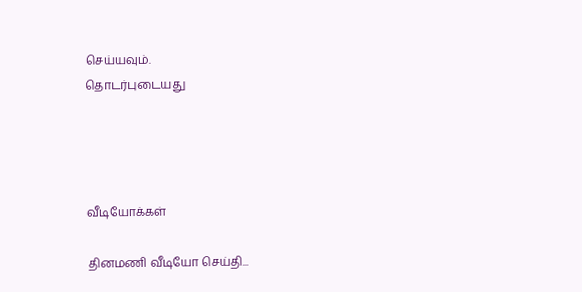செய்யவும்.
தொடர்புடையது




வீடியோக்கள்

தினமணி வீடியோ செய்தி...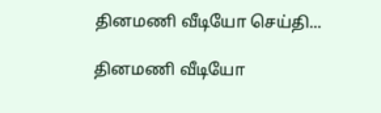தினமணி வீடியோ செய்தி...

தினமணி வீடியோ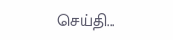செய்தி...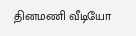தினமணி வீடியோ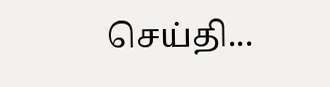செய்தி...